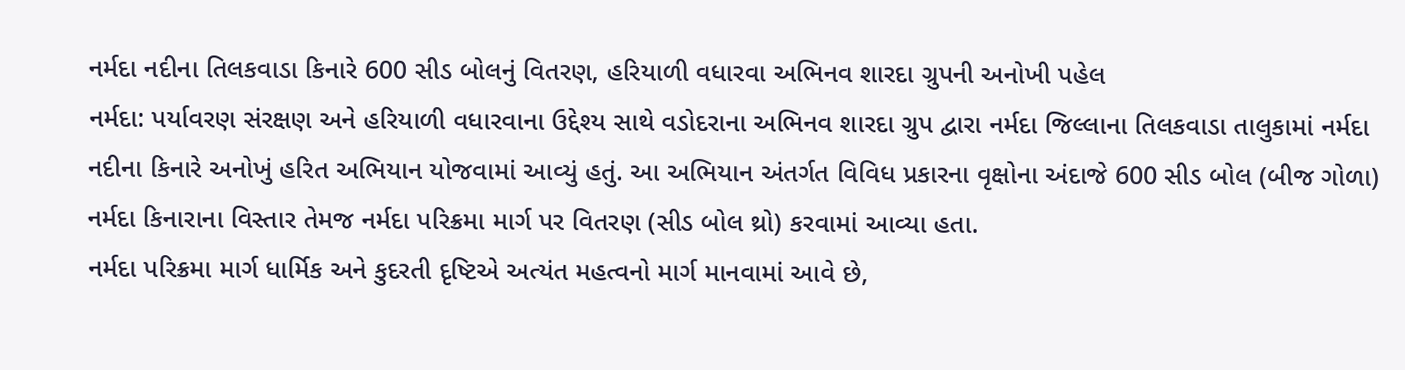નર્મદા નદીના તિલકવાડા કિનારે 600 સીડ બોલનું વિતરણ, હરિયાળી વધારવા અભિનવ શારદા ગ્રુપની અનોખી પહેલ
નર્મદા: પર્યાવરણ સંરક્ષણ અને હરિયાળી વધારવાના ઉદ્દેશ્ય સાથે વડોદરાના અભિનવ શારદા ગ્રુપ દ્વારા નર્મદા જિલ્લાના તિલકવાડા તાલુકામાં નર્મદા નદીના કિનારે અનોખું હરિત અભિયાન યોજવામાં આવ્યું હતું. આ અભિયાન અંતર્ગત વિવિધ પ્રકારના વૃક્ષોના અંદાજે 600 સીડ બોલ (બીજ ગોળા) નર્મદા કિનારાના વિસ્તાર તેમજ નર્મદા પરિક્રમા માર્ગ પર વિતરણ (સીડ બોલ થ્રો) કરવામાં આવ્યા હતા.
નર્મદા પરિક્રમા માર્ગ ધાર્મિક અને કુદરતી દૃષ્ટિએ અત્યંત મહત્વનો માર્ગ માનવામાં આવે છે,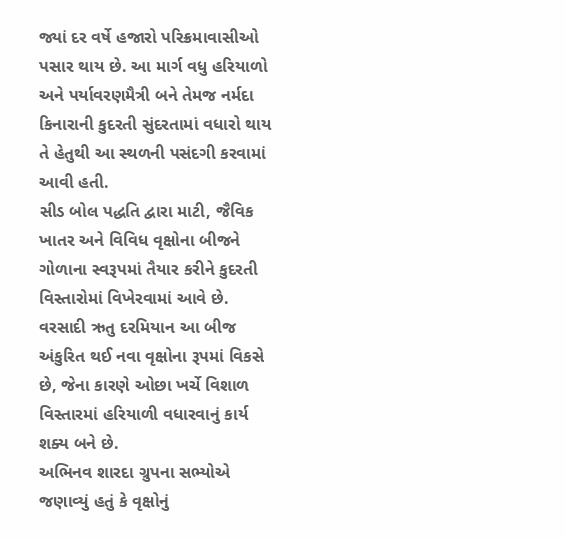જ્યાં દર વર્ષે હજારો પરિક્રમાવાસીઓ પસાર થાય છે. આ માર્ગ વધુ હરિયાળો અને પર્યાવરણમૈત્રી બને તેમજ નર્મદા કિનારાની કુદરતી સુંદરતામાં વધારો થાય તે હેતુથી આ સ્થળની પસંદગી કરવામાં આવી હતી.
સીડ બોલ પદ્ધતિ દ્વારા માટી, જૈવિક ખાતર અને વિવિધ વૃક્ષોના બીજને ગોળાના સ્વરૂપમાં તૈયાર કરીને કુદરતી વિસ્તારોમાં વિખેરવામાં આવે છે. વરસાદી ઋતુ દરમિયાન આ બીજ અંકુરિત થઈ નવા વૃક્ષોના રૂપમાં વિકસે છે, જેના કારણે ઓછા ખર્ચે વિશાળ વિસ્તારમાં હરિયાળી વધારવાનું કાર્ય શક્ય બને છે.
અભિનવ શારદા ગ્રુપના સભ્યોએ જણાવ્યું હતું કે વૃક્ષોનું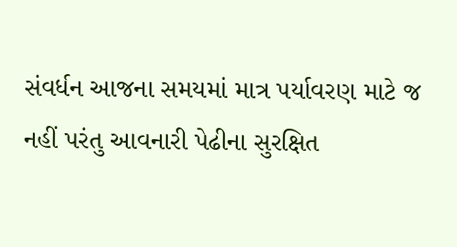સંવર્ધન આજના સમયમાં માત્ર પર્યાવરણ માટે જ નહીં પરંતુ આવનારી પેઢીના સુરક્ષિત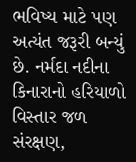ભવિષ્ય માટે પણ અત્યંત જરૂરી બન્યું છે. નર્મદા નદીના કિનારાનો હરિયાળો વિસ્તાર જળ સંરક્ષણ,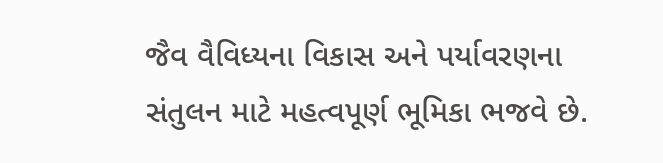જૈવ વૈવિધ્યના વિકાસ અને પર્યાવરણના સંતુલન માટે મહત્વપૂર્ણ ભૂમિકા ભજવે છે.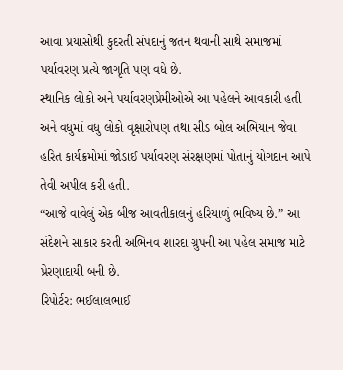આવા પ્રયાસોથી કુદરતી સંપદાનું જતન થવાની સાથે સમાજમાં પર્યાવરણ પ્રત્યે જાગૃતિ પણ વધે છે.
સ્થાનિક લોકો અને પર્યાવરણપ્રેમીઓએ આ પહેલને આવકારી હતી અને વધુમાં વધુ લોકો વૃક્ષારોપણ તથા સીડ બોલ અભિયાન જેવા હરિત કાર્યક્રમોમાં જોડાઈ પર્યાવરણ સંરક્ષણમાં પોતાનું યોગદાન આપે તેવી અપીલ કરી હતી.
“આજે વાવેલું એક બીજ આવતીકાલનું હરિયાળું ભવિષ્ય છે.” આ સંદેશને સાકાર કરતી અભિનવ શારદા ગ્રુપની આ પહેલ સમાજ માટે પ્રેરણાદાયી બની છે.
રિપોર્ટર: ભઈલાલભાઈ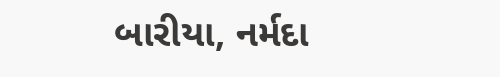બારીયા, નર્મદા